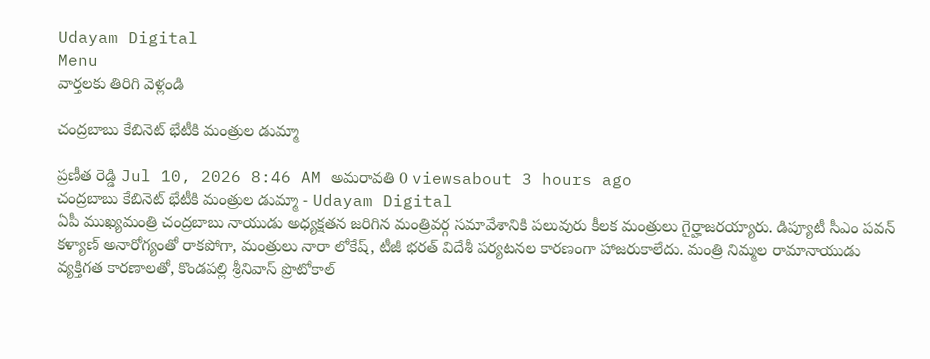Udayam Digital
Menu
వార్తలకు తిరిగి వెళ్లండి

చంద్రబాబు కేబినెట్ భేటీకి మంత్రుల డుమ్మా

ప్రణీత రెడ్డి Jul 10, 2026 8:46 AM అమరావతి 0 viewsabout 3 hours ago
చంద్రబాబు కేబినెట్ భేటీకి మంత్రుల డుమ్మా - Udayam Digital
ఏపీ ముఖ్యమంత్రి చంద్రబాబు నాయుడు అధ్యక్షతన జరిగిన మంత్రివర్గ సమావేశానికి పలువురు కీలక మంత్రులు గైర్హాజరయ్యారు. డిప్యూటీ సీఎం పవన్ కళ్యాణ్ అనారోగ్యంతో రాకపోగా, మంత్రులు నారా లోకేష్, టీజీ భరత్ విదేశీ పర్యటనల కారణంగా హాజరుకాలేదు. మంత్రి నిమ్మల రామానాయుడు వ్యక్తిగత కారణాలతో, కొండపల్లి శ్రీనివాస్ ప్రొటోకాల్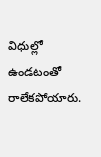విధుల్లో ఉండటంతో రాలేకపోయారు.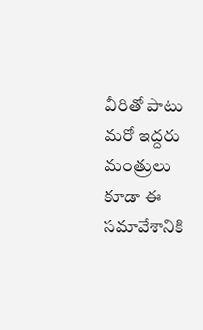వీరితో పాటు మరో ఇద్దరు మంత్రులు కూడా ఈ సమావేశానికి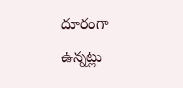దూరంగా ఉన్నట్లు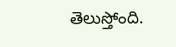తెలుస్తోంది.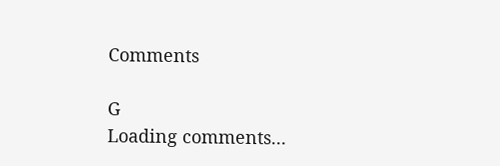Comments

G
Loading comments...